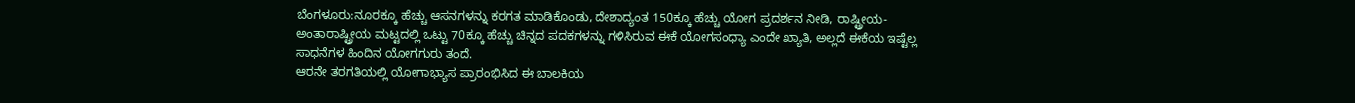ಬೆಂಗಳೂರು:ನೂರಕ್ಕೂ ಹೆಚ್ಚು ಆಸನಗಳನ್ನು ಕರಗತ ಮಾಡಿಕೊಂಡು, ದೇಶಾದ್ಯಂತ 150ಕ್ಕೂ ಹೆಚ್ಚು ಯೋಗ ಪ್ರದರ್ಶನ ನೀಡಿ, ರಾಷ್ಟ್ರೀಯ-ಅಂತಾರಾಷ್ಟ್ರೀಯ ಮಟ್ಟದಲ್ಲಿ ಒಟ್ಟು 70ಕ್ಕೂ ಹೆಚ್ಚು ಚಿನ್ನದ ಪದಕಗಳನ್ನು ಗಳಿಸಿರುವ ಈಕೆ ಯೋಗಸಂಧ್ಯಾ ಎಂದೇ ಖ್ಯಾತಿ, ಅಲ್ಲದೆ ಈಕೆಯ ಇಷ್ಟೆಲ್ಲ ಸಾಧನೆಗಳ ಹಿಂದಿನ ಯೋಗಗುರು ತಂದೆ.
ಆರನೇ ತರಗತಿಯಲ್ಲಿ ಯೋಗಾಭ್ಯಾಸ ಪ್ರಾರಂಭಿಸಿದ ಈ ಬಾಲಕಿಯ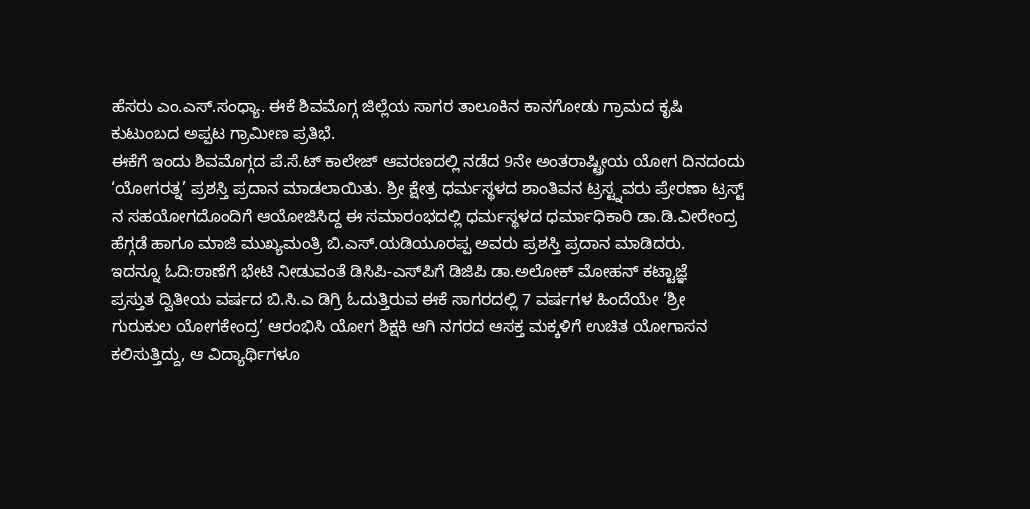ಹೆಸರು ಎಂ.ಎಸ್.ಸಂಧ್ಯಾ. ಈಕೆ ಶಿವಮೊಗ್ಗ ಜಿಲ್ಲೆಯ ಸಾಗರ ತಾಲೂಕಿನ ಕಾನಗೋಡು ಗ್ರಾಮದ ಕೃಷಿ ಕುಟುಂಬದ ಅಪ್ಪಟ ಗ್ರಾಮೀಣ ಪ್ರತಿಭೆ.
ಈಕೆಗೆ ಇಂದು ಶಿವಮೊಗ್ಗದ ಪೆ.ಸೆ.ಟ್ ಕಾಲೇಜ್ ಆವರಣದಲ್ಲಿ ನಡೆದ 9ನೇ ಅಂತರಾಷ್ಟ್ರೀಯ ಯೋಗ ದಿನದಂದು ‘ಯೋಗರತ್ನ’ ಪ್ರಶಸ್ತಿ ಪ್ರದಾನ ಮಾಡಲಾಯಿತು. ಶ್ರೀ ಕ್ಷೇತ್ರ ಧರ್ಮಸ್ಥಳದ ಶಾಂತಿವನ ಟ್ರಸ್ಟ್ನವರು ಪ್ರೇರಣಾ ಟ್ರಸ್ಟ್ ನ ಸಹಯೋಗದೊಂದಿಗೆ ಆಯೋಜಿಸಿದ್ದ ಈ ಸಮಾರಂಭದಲ್ಲಿ ಧರ್ಮಸ್ಥಳದ ಧರ್ಮಾಧಿಕಾರಿ ಡಾ.ಡಿ.ವೀರೇಂದ್ರ ಹೆಗ್ಗಡೆ ಹಾಗೂ ಮಾಜಿ ಮುಖ್ಯಮಂತ್ರಿ ಬಿ.ಎಸ್.ಯಡಿಯೂರಪ್ಪ ಅವರು ಪ್ರಶಸ್ತಿ ಪ್ರದಾನ ಮಾಡಿದರು.
ಇದನ್ನೂ ಓದಿ:ಠಾಣೆಗೆ ಭೇಟಿ ನೀಡುವಂತೆ ಡಿಸಿಪಿ-ಎಸ್‌ಪಿಗೆ ಡಿಜಿಪಿ ಡಾ.ಅಲೋಕ್ ಮೋಹನ್ ಕಟ್ಟಾಜ್ಞೆ
ಪ್ರಸ್ತುತ ದ್ವಿತೀಯ ವರ್ಷದ ಬಿ.ಸಿ.ಎ ಡಿಗ್ರಿ ಓದುತ್ತಿರುವ ಈಕೆ ಸಾಗರದಲ್ಲಿ 7 ವರ್ಷಗಳ ಹಿಂದೆಯೇ ‘ಶ್ರೀ ಗುರುಕುಲ ಯೋಗಕೇಂದ್ರ’ ಆರಂಭಿಸಿ ಯೋಗ ಶಿಕ್ಷಕಿ ಆಗಿ ನಗರದ ಆಸಕ್ತ ಮಕ್ಕಳಿಗೆ ಉಚಿತ ಯೋಗಾಸನ ಕಲಿಸುತ್ತಿದ್ದು, ಆ ವಿದ್ಯಾರ್ಥಿಗಳೂ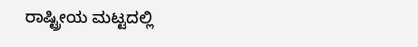ರಾಷ್ಟ್ರೀಯ ಮಟ್ಟದಲ್ಲಿ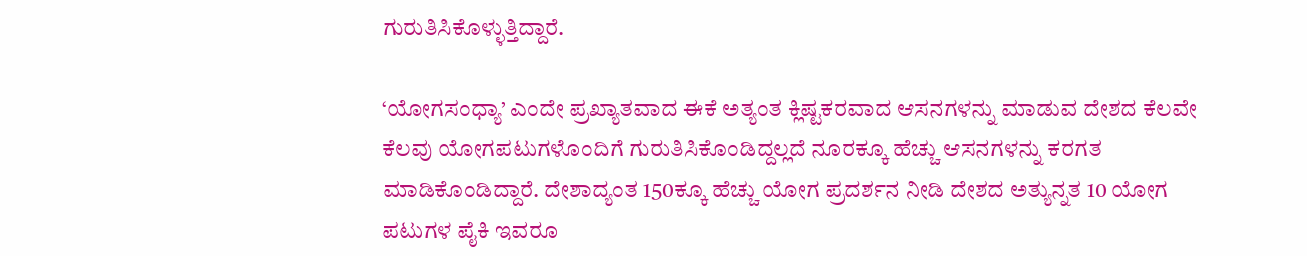ಗುರುತಿಸಿಕೊಳ್ಳುತ್ತಿದ್ದಾರೆ.

‘ಯೋಗಸಂಧ್ಯಾ’ ಎಂದೇ ಪ್ರಖ್ಯಾತವಾದ ಈಕೆ ಅತ್ಯಂತ ಕ್ಲಿಷ್ಟಕರವಾದ ಆಸನಗಳನ್ನು ಮಾಡುವ ದೇಶದ ಕೆಲವೇ ಕೆಲವು ಯೋಗಪಟುಗಳೊಂದಿಗೆ ಗುರುತಿಸಿಕೊಂಡಿದ್ದಲ್ಲದೆ ನೂರಕ್ಕೂ ಹೆಚ್ಚು ಆಸನಗಳನ್ನು ಕರಗತ ಮಾಡಿಕೊಂಡಿದ್ದಾರೆ. ದೇಶಾದ್ಯಂತ 150ಕ್ಕೂ ಹೆಚ್ಚು ಯೋಗ ಪ್ರದರ್ಶನ ನೀಡಿ ದೇಶದ ಅತ್ಯುನ್ನತ 10 ಯೋಗ ಪಟುಗಳ ಪೈಕಿ ಇವರೂ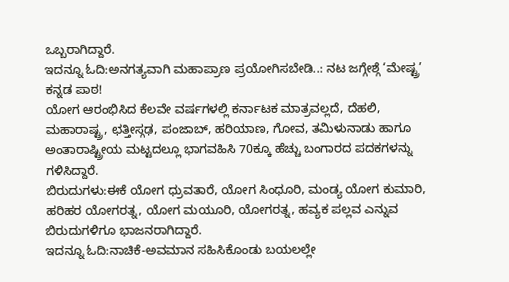ಒಬ್ಬರಾಗಿದ್ದಾರೆ.
ಇದನ್ನೂ ಓದಿ:ಅನಗತ್ಯವಾಗಿ ಮಹಾಪ್ರಾಣ ಪ್ರಯೋಗಿಸಬೇಡಿ..: ನಟ ಜಗ್ಗೇಶ್ಗೆ ‘ಮೇಷ್ಟ್ರ’ ಕನ್ನಡ ಪಾಠ!
ಯೋಗ ಆರಂಭಿಸಿದ ಕೆಲವೇ ವರ್ಷಗಳಲ್ಲಿ ಕರ್ನಾಟಕ ಮಾತ್ರವಲ್ಲದೆ, ದೆಹಲಿ, ಮಹಾರಾಷ್ಟ್ರ, ಛತ್ತೀಸ್ಗಢ, ಪಂಜಾಬ್, ಹರಿಯಾಣ, ಗೋವ, ತಮಿಳುನಾಡು ಹಾಗೂ ಅಂತಾರಾಷ್ಟ್ರೀಯ ಮಟ್ಟದಲ್ಲೂ ಭಾಗವಹಿಸಿ 70ಕ್ಕೂ ಹೆಚ್ಚು ಬಂಗಾರದ ಪದಕಗಳನ್ನು ಗಳಿಸಿದ್ದಾರೆ.
ಬಿರುದುಗಳು:ಈಕೆ ಯೋಗ ಧ್ರುವತಾರೆ, ಯೋಗ ಸಿಂಧೂರಿ, ಮಂಡ್ಯ ಯೋಗ ಕುಮಾರಿ, ಹರಿಹರ ಯೋಗರತ್ನ, ಯೋಗ ಮಯೂರಿ, ಯೋಗರತ್ನ, ಹವ್ಯಕ ಪಲ್ಲವ ಎನ್ನುವ ಬಿರುದುಗಳಿಗೂ ಭಾಜನರಾಗಿದ್ದಾರೆ.
ಇದನ್ನೂ ಓದಿ:ನಾಚಿಕೆ-ಅವಮಾನ ಸಹಿಸಿಕೊಂಡು ಬಯಲಲ್ಲೇ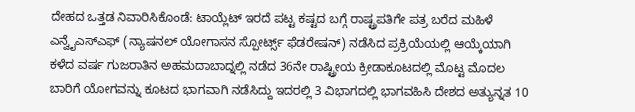ದೇಹದ ಒತ್ತಡ ನಿವಾರಿಸಿಕೊಂಡೆ: ಟಾಯ್ಲೆಟ್ ಇರದೆ ಪಟ್ಟ ಕಷ್ಟದ ಬಗ್ಗೆ ರಾಷ್ಟ್ರಪತಿಗೇ ಪತ್ರ ಬರೆದ ಮಹಿಳೆ
ಎನ್ವೈಎಸ್ಎಫ್ (ನ್ಯಾಷನಲ್ ಯೋಗಾಸನ ಸ್ಪೋರ್ಟ್ಸ್ ಫೆಡರೇಷನ್) ನಡೆಸಿದ ಪ್ರಕ್ರಿಯೆಯಲ್ಲಿ ಆಯ್ಕೆಯಾಗಿ ಕಳೆದ ವರ್ಷ ಗುಜರಾತಿನ ಅಹಮದಾಬಾದ್ನಲ್ಲಿ ನಡೆದ 36ನೇ ರಾಷ್ಟ್ರೀಯ ಕ್ರೀಡಾಕೂಟದಲ್ಲಿ ಮೊಟ್ಟ ಮೊದಲ ಬಾರಿಗೆ ಯೋಗವನ್ನು ಕೂಟದ ಭಾಗವಾಗಿ ನಡೆಸಿದ್ದು ಇದರಲ್ಲಿ 3 ವಿಭಾಗದಲ್ಲಿ ಭಾಗವಹಿಸಿ ದೇಶದ ಅತ್ಯುನ್ನತ 10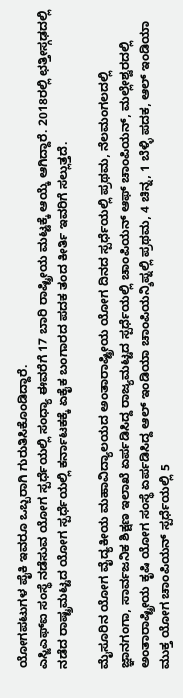ಯೋಗಪಟುಗಳ ಪೈಕಿ ಇವರೂ ಒಬ್ಬರಾಗಿ ಗುರುತಿಸಿಕೊಂಡಿದ್ದಾರೆ.
ಎಸ್ಜಿಎಫ್ಐ ಸಂಸ್ಥೆ ನಡೆಸುವ ಯೋಗ ಸ್ಪರ್ಧೆಯಲ್ಲಿ ಸಂಧ್ಯಾ ಈವರೆಗೆ 17 ಬಾರಿ ರಾಷ್ಟ್ರೀಯ ಮಟ್ಟಕ್ಕೆ ಆಯ್ಕೆ ಆಗಿದ್ದಾರೆ. 2018ರಲ್ಲಿ ಛತ್ತೀಸ್ಗಢದಲ್ಲಿ ನಡೆದ ರಾಷ್ಟ್ರಮಟ್ಟದ ಯೋಗ ಸ್ಪರ್ಧೆಯಲ್ಲಿ ಕರ್ನಾಟಕಕ್ಕೆ ಏಕೈಕ ಬಂಗಾರದ ಪದಕ ತಂದ ಕೀರ್ತಿ ಇವರಿಗೆ ಸಲ್ಲುತ್ತದೆ.

ಮೈಸೂರಿನ ಯೋಗ ವೈದ್ಯಕೀಯ ಮಹಾವಿದ್ಯಾಲಯದ ಅಂತಾರಾಷ್ಟ್ರೀಯ ಯೋಗ ದಿನದ ಸ್ಪರ್ಧೆಯಲ್ಲಿ ಪ್ರಥಮ, ನೆಲಮಂಗಲದಲ್ಲಿ ಜ್ಞಾನಗಂಗಾ, ಸಾರ್ವಜನಿಕ ಶಿಕ್ಷಣ ಇಲಾಖೆ ಏರ್ಪಡಿಸಿದ್ದ ರಾಜ್ಯಮಟ್ಟದ ಸ್ಪರ್ಧೆಯಲ್ಲಿ ಚಾಂಪಿಯನ್ ಆಫ್ ಚಾಂಪಿಯನ್, ಮಲ್ಲೇಶ್ವರದಲ್ಲಿ ಅಂತಾರಾಷ್ಟ್ರೀಯ ಕೃಷಿ ಯೋಗ ಸಂಸ್ಥೆ ಏರ್ಪಡಿಸಿದ್ದ ಆಲ್ ಇಂಡಿಯಾ ಚಾಂಪಿಯನ್ಶಿಪ್ನಲ್ಲಿ ಪ್ರಥಮ, 4 ಚಿನ್ನ, 1 ಬೆಳ್ಳಿ ಪದಕ, ಆಲ್ ಇಂಡಿಯಾ ಮುಕ್ತ ಯೋಗ ಚಾಂಪಿಯನ್ ಸ್ಪರ್ಧೆಯಲ್ಲಿ 5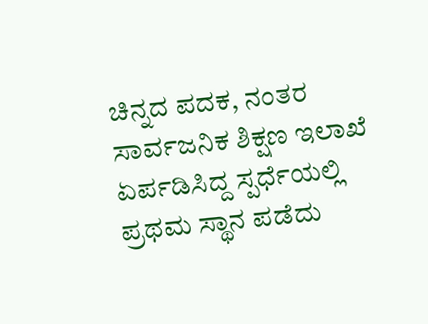ಚಿನ್ನದ ಪದಕ, ನಂತರ ಸಾರ್ವಜನಿಕ ಶಿಕ್ಷಣ ಇಲಾಖೆ ಏರ್ಪಡಿಸಿದ್ದ ಸ್ಪರ್ಧೆಯಲ್ಲಿ ಪ್ರಥಮ ಸ್ಥಾನ ಪಡೆದು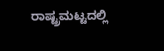ರಾಷ್ಟ್ರಮಟ್ಟದಲ್ಲಿ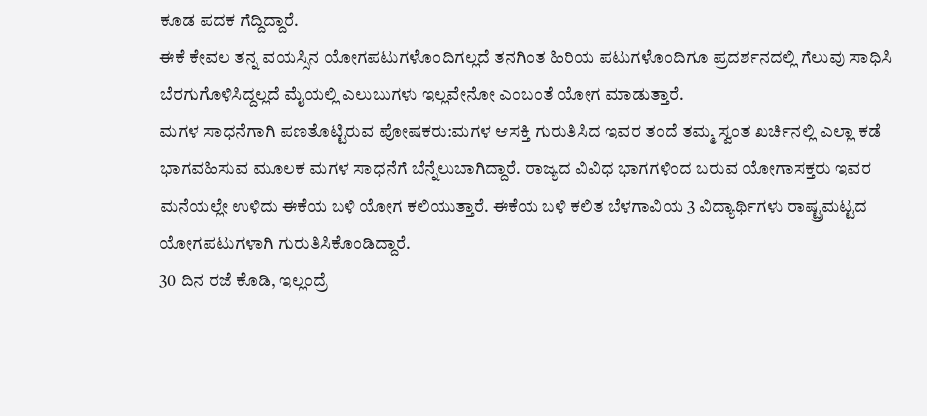ಕೂಡ ಪದಕ ಗೆದ್ದಿದ್ದಾರೆ.
ಈಕೆ ಕೇವಲ ತನ್ನ ವಯಸ್ಸಿನ ಯೋಗಪಟುಗಳೊಂದಿಗಲ್ಲದೆ ತನಗಿಂತ ಹಿರಿಯ ಪಟುಗಳೊಂದಿಗೂ ಪ್ರದರ್ಶನದಲ್ಲಿ ಗೆಲುವು ಸಾಧಿಸಿ ಬೆರಗುಗೊಳಿಸಿದ್ದಲ್ಲದೆ ಮೈಯಲ್ಲಿ ಎಲುಬುಗಳು ಇಲ್ಲವೇನೋ ಎಂಬಂತೆ ಯೋಗ ಮಾಡುತ್ತಾರೆ.
ಮಗಳ ಸಾಧನೆಗಾಗಿ ಪಣತೊಟ್ಟಿರುವ ಪೋಷಕರು:ಮಗಳ ಆಸಕ್ತಿ ಗುರುತಿಸಿದ ಇವರ ತಂದೆ ತಮ್ಮ ಸ್ವಂತ ಖರ್ಚಿನಲ್ಲಿ ಎಲ್ಲಾ ಕಡೆ ಭಾಗವಹಿಸುವ ಮೂಲಕ ಮಗಳ ಸಾಧನೆಗೆ ಬೆನ್ನೆಲುಬಾಗಿದ್ದಾರೆ. ರಾಜ್ಯದ ವಿವಿಧ ಭಾಗಗಳಿಂದ ಬರುವ ಯೋಗಾಸಕ್ತರು ಇವರ ಮನೆಯಲ್ಲೇ ಉಳಿದು ಈಕೆಯ ಬಳಿ ಯೋಗ ಕಲಿಯುತ್ತಾರೆ. ಈಕೆಯ ಬಳಿ ಕಲಿತ ಬೆಳಗಾವಿಯ 3 ವಿದ್ಯಾರ್ಥಿಗಳು ರಾಷ್ಟ್ರಮಟ್ಟದ ಯೋಗಪಟುಗಳಾಗಿ ಗುರುತಿಸಿಕೊಂಡಿದ್ದಾರೆ.
30 ದಿನ ರಜೆ ಕೊಡಿ, ಇಲ್ಲಂದ್ರೆ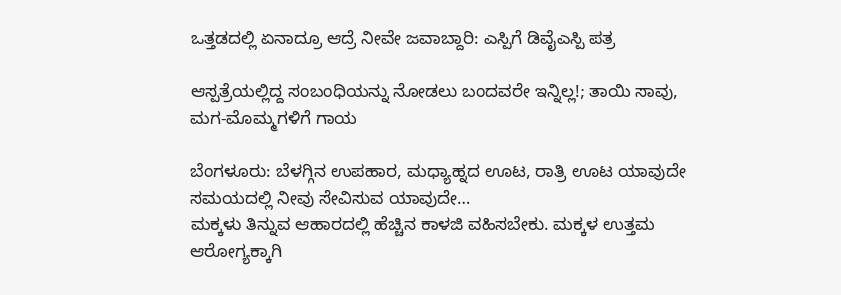ಒತ್ತಡದಲ್ಲಿ ಏನಾದ್ರೂ ಆದ್ರೆ ನೀವೇ ಜವಾಬ್ದಾರಿ: ಎಸ್ಪಿಗೆ ಡಿವೈಎಸ್ಪಿ ಪತ್ರ

ಆಸ್ಪತ್ರೆಯಲ್ಲಿದ್ದ ಸಂಬಂಧಿಯನ್ನು ನೋಡಲು ಬಂದವರೇ ಇನ್ನಿಲ್ಲ!; ತಾಯಿ ಸಾವು, ಮಗ-ಮೊಮ್ಮಗಳಿಗೆ ಗಾಯ

ಬೆಂಗಳೂರು: ಬೆಳಗ್ಗಿನ ಉಪಹಾರ, ಮಧ್ಯಾಹ್ನದ ಊಟ, ರಾತ್ರಿ ಊಟ ಯಾವುದೇ ಸಮಯದಲ್ಲಿ ನೀವು ಸೇವಿಸುವ ಯಾವುದೇ…
ಮಕ್ಕಳು ತಿನ್ನುವ ಆಹಾರದಲ್ಲಿ ಹೆಚ್ಚಿನ ಕಾಳಜಿ ವಹಿಸಬೇಕು. ಮಕ್ಕಳ ಉತ್ತಮ ಆರೋಗ್ಯಕ್ಕಾಗಿ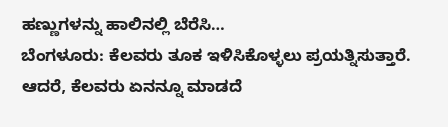ಹಣ್ಣುಗಳನ್ನು ಹಾಲಿನಲ್ಲಿ ಬೆರೆಸಿ…
ಬೆಂಗಳೂರು: ಕೆಲವರು ತೂಕ ಇಳಿಸಿಕೊಳ್ಳಲು ಪ್ರಯತ್ನಿಸುತ್ತಾರೆ. ಆದರೆ, ಕೆಲವರು ಏನನ್ನೂ ಮಾಡದೆ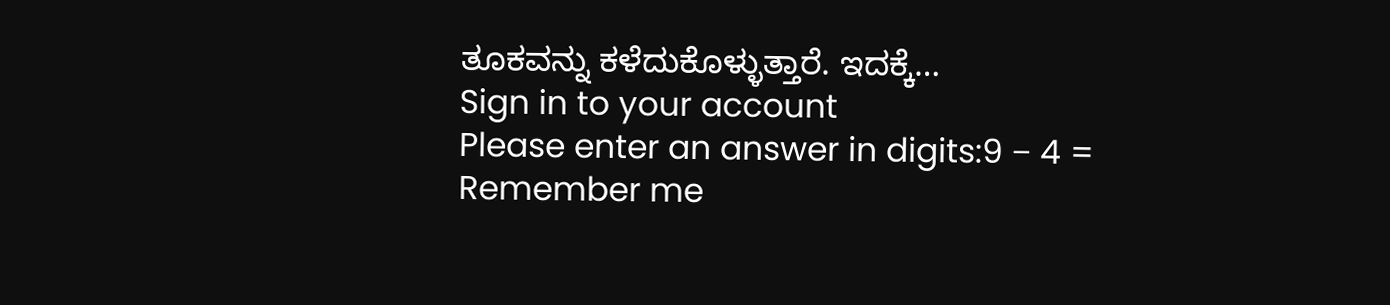ತೂಕವನ್ನು ಕಳೆದುಕೊಳ್ಳುತ್ತಾರೆ. ಇದಕ್ಕೆ…
Sign in to your account
Please enter an answer in digits:9 − 4 =
Remember me